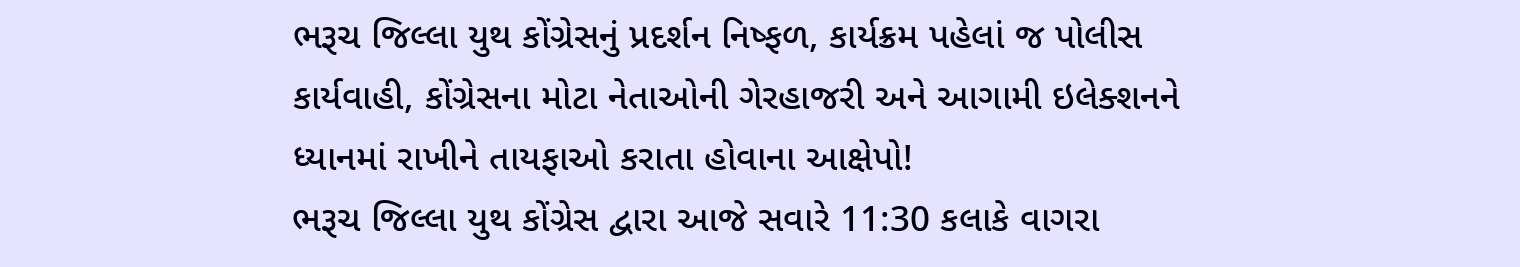ભરૂચ જિલ્લા યુથ કોંગ્રેસનું પ્રદર્શન નિષ્ફળ, કાર્યક્રમ પહેલાં જ પોલીસ કાર્યવાહી, કોંગ્રેસના મોટા નેતાઓની ગેરહાજરી અને આગામી ઇલેક્શનને ધ્યાનમાં રાખીને તાયફાઓ કરાતા હોવાના આક્ષેપો!
ભરૂચ જિલ્લા યુથ કોંગ્રેસ દ્વારા આજે સવારે 11:30 કલાકે વાગરા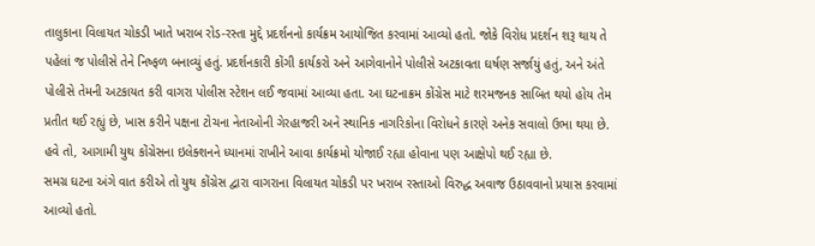તાલુકાના વિલાયત ચોકડી ખાતે ખરાબ રોડ-રસ્તા મુદ્દે પ્રદર્શનનો કાર્યક્રમ આયોજિત કરવામાં આવ્યો હતો. જોકે વિરોધ પ્રદર્શન શરૂ થાય તે પહેલાં જ પોલીસે તેને નિષ્ફળ બનાવ્યું હતું. પ્રદર્શનકારી કોંગી કાર્યકરો અને આગેવાનોને પોલીસે અટકાવતા ઘર્ષણ સર્જાયું હતું, અને અંતે પોલીસે તેમની અટકાયત કરી વાગરા પોલીસ સ્ટેશન લઈ જવામાં આવ્યા હતા. આ ઘટનાક્રમ કોંગ્રેસ માટે શરમજનક સાબિત થયો હોય તેમ પ્રતીત થઈ રહ્યું છે, ખાસ કરીને પક્ષના ટોચના નેતાઓની ગેરહાજરી અને સ્થાનિક નાગરિકોના વિરોધને કારણે અનેક સવાલો ઉભા થયા છે. હવે તો, આગામી યુથ કોંગ્રેસના ઇલેક્શનને ધ્યાનમાં રાખીને આવા કાર્યક્રમો યોજાઈ રહ્યા હોવાના પણ આક્ષેપો થઈ રહ્યા છે.
સમગ્ર ઘટના અંગે વાત કરીએ તો યુથ કોંગ્રેસ દ્વારા વાગરાના વિલાયત ચોકડી પર ખરાબ રસ્તાઓ વિરુદ્ધ અવાજ ઉઠાવવાનો પ્રયાસ કરવામાં આવ્યો હતો.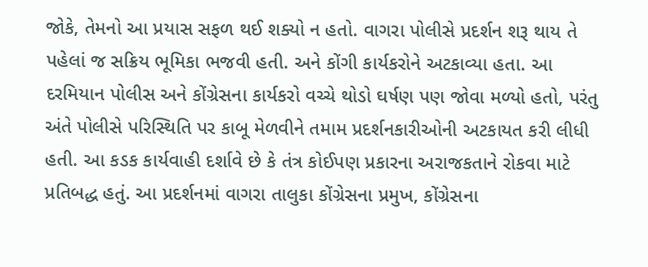જોકે, તેમનો આ પ્રયાસ સફળ થઈ શક્યો ન હતો. વાગરા પોલીસે પ્રદર્શન શરૂ થાય તે પહેલાં જ સક્રિય ભૂમિકા ભજવી હતી. અને કોંગી કાર્યકરોને અટકાવ્યા હતા. આ દરમિયાન પોલીસ અને કોંગ્રેસના કાર્યકરો વચ્ચે થોડો ઘર્ષણ પણ જોવા મળ્યો હતો, પરંતુ અંતે પોલીસે પરિસ્થિતિ પર કાબૂ મેળવીને તમામ પ્રદર્શનકારીઓની અટકાયત કરી લીધી હતી. આ કડક કાર્યવાહી દર્શાવે છે કે તંત્ર કોઈપણ પ્રકારના અરાજકતાને રોકવા માટે પ્રતિબદ્ધ હતું. આ પ્રદર્શનમાં વાગરા તાલુકા કોંગ્રેસના પ્રમુખ, કોંગ્રેસના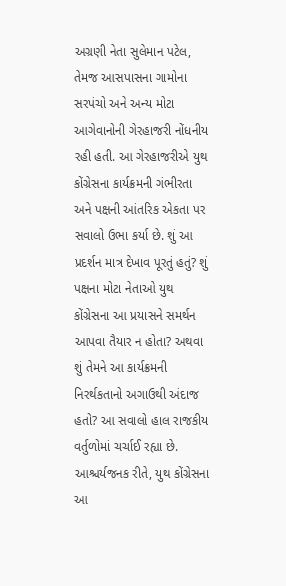અગ્રણી નેતા સુલેમાન પટેલ, તેમજ આસપાસના ગામોના સરપંચો અને અન્ય મોટા આગેવાનોની ગેરહાજરી નોંધનીય રહી હતી. આ ગેરહાજરીએ યુથ કોંગ્રેસના કાર્યક્રમની ગંભીરતા અને પક્ષની આંતરિક એકતા પર સવાલો ઉભા કર્યા છે. શું આ પ્રદર્શન માત્ર દેખાવ પૂરતું હતું? શું પક્ષના મોટા નેતાઓ યુથ કોંગ્રેસના આ પ્રયાસને સમર્થન આપવા તૈયાર ન હોતા? અથવા શું તેમને આ કાર્યક્રમની નિરર્થકતાનો અગાઉથી અંદાજ હતો? આ સવાલો હાલ રાજકીય વર્તુળોમાં ચર્ચાઈ રહ્યા છે. આશ્ચર્યજનક રીતે, યુથ કોંગ્રેસના આ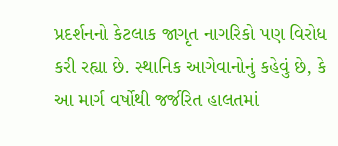પ્રદર્શનનો કેટલાક જાગૃત નાગરિકો પણ વિરોધ કરી રહ્યા છે. સ્થાનિક આગેવાનોનું કહેવું છે, કે આ માર્ગ વર્ષોથી જર્જરિત હાલતમાં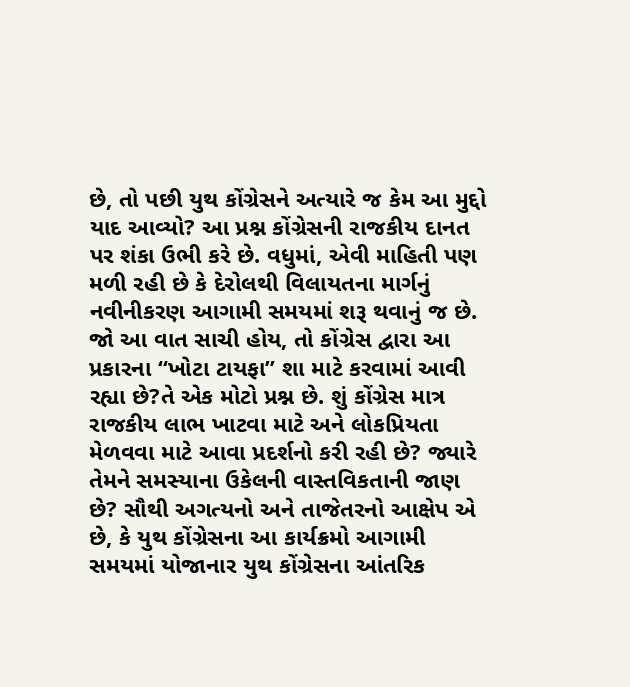છે, તો પછી યુથ કોંગ્રેસને અત્યારે જ કેમ આ મુદ્દો યાદ આવ્યો? આ પ્રશ્ન કોંગ્રેસની રાજકીય દાનત પર શંકા ઉભી કરે છે. વધુમાં, એવી માહિતી પણ મળી રહી છે કે દેરોલથી વિલાયતના માર્ગનું નવીનીકરણ આગામી સમયમાં શરૂ થવાનું જ છે. જો આ વાત સાચી હોય, તો કોંગ્રેસ દ્વારા આ પ્રકારના “ખોટા ટાયફા” શા માટે કરવામાં આવી રહ્યા છે?તે એક મોટો પ્રશ્ન છે. શું કોંગ્રેસ માત્ર રાજકીય લાભ ખાટવા માટે અને લોકપ્રિયતા મેળવવા માટે આવા પ્રદર્શનો કરી રહી છે? જ્યારે તેમને સમસ્યાના ઉકેલની વાસ્તવિકતાની જાણ છે? સૌથી અગત્યનો અને તાજેતરનો આક્ષેપ એ છે, કે યુથ કોંગ્રેસના આ કાર્યક્રમો આગામી સમયમાં યોજાનાર યુથ કોંગ્રેસના આંતરિક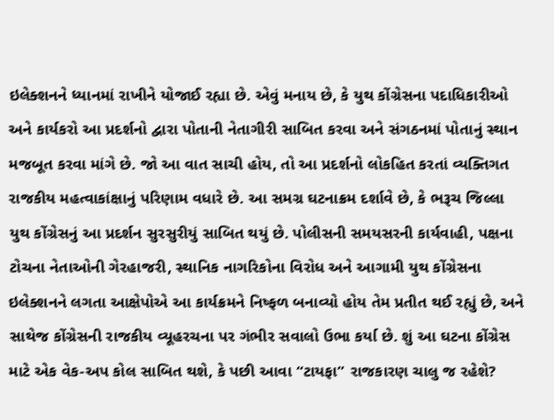ઇલેક્શનને ધ્યાનમાં રાખીને યોજાઈ રહ્યા છે. એવું મનાય છે, કે યુથ કોંગ્રેસના પદાધિકારીઓ અને કાર્યકરો આ પ્રદર્શનો દ્વારા પોતાની નેતાગીરી સાબિત કરવા અને સંગઠનમાં પોતાનું સ્થાન મજબૂત કરવા માંગે છે. જો આ વાત સાચી હોય, તો આ પ્રદર્શનો લોકહિત કરતાં વ્યક્તિગત રાજકીય મહત્વાકાંક્ષાનું પરિણામ વધારે છે. આ સમગ્ર ઘટનાક્રમ દર્શાવે છે, કે ભરૂચ જિલ્લા યુથ કોંગ્રેસનું આ પ્રદર્શન સુરસુરીયું સાબિત થયું છે. પોલીસની સમયસરની કાર્યવાહી, પક્ષના ટોચના નેતાઓની ગેરહાજરી, સ્થાનિક નાગરિકોના વિરોધ અને આગામી યુથ કોંગ્રેસના ઇલેક્શનને લગતા આક્ષેપોએ આ કાર્યક્રમને નિષ્ફળ બનાવ્યો હોય તેમ પ્રતીત થઈ રહ્યું છે, અને સાથેજ કોંગ્રેસની રાજકીય વ્યૂહરચના પર ગંભીર સવાલો ઉભા કર્યા છે. શું આ ઘટના કોંગ્રેસ માટે એક વેક-અપ કોલ સાબિત થશે, કે પછી આવા “ટાયફા” રાજકારણ ચાલુ જ રહેશે?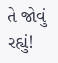તે જોવું રહ્યું!